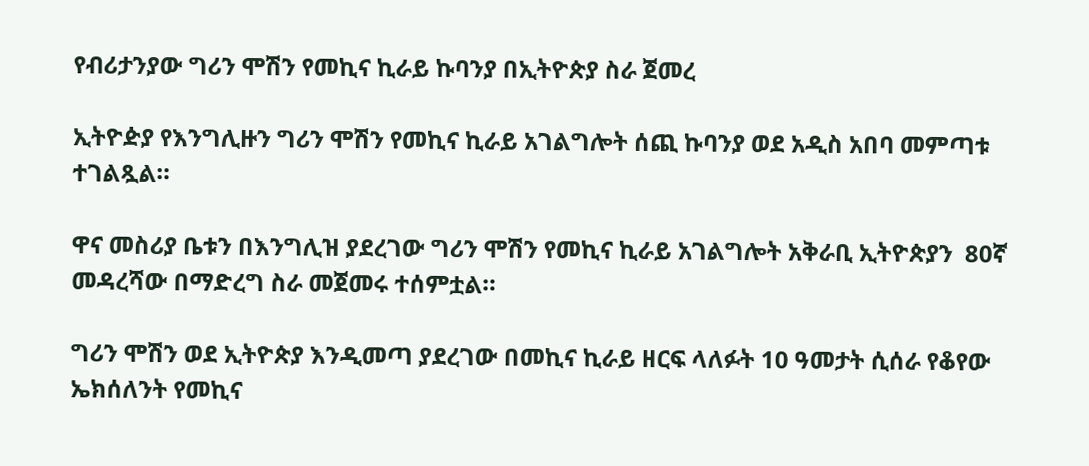የብሪታንያው ግሪን ሞሽን የመኪና ኪራይ ኩባንያ በኢትዮጵያ ስራ ጀመረ

ኢትዮዽያ የእንግሊዙን ግሪን ሞሽን የመኪና ኪራይ አገልግሎት ሰጪ ኩባንያ ወደ አዲስ አበባ መምጣቱ ተገልጿል።

ዋና መስሪያ ቤቱን በእንግሊዝ ያደረገው ግሪን ሞሽን የመኪና ኪራይ አገልግሎት አቅራቢ ኢትዮጵያን  80ኛ መዳረሻው በማድረግ ስራ መጀመሩ ተሰምቷል።

ግሪን ሞሽን ወደ ኢትዮጵያ እንዲመጣ ያደረገው በመኪና ኪራይ ዘርፍ ላለፉት 10 ዓመታት ሲሰራ የቆየው ኤክሰለንት የመኪና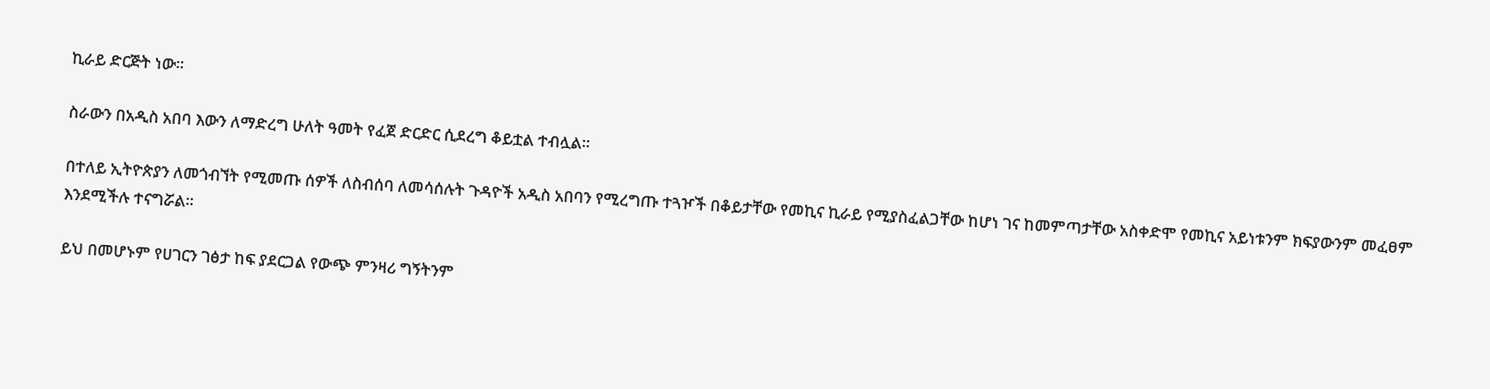ኪራይ ድርጅት ነው፡፡

ስራውን በአዲስ አበባ እውን ለማድረግ ሁለት ዓመት የፈጀ ድርድር ሲደረግ ቆይቷል ተብሏል፡፡

በተለይ ኢትዮጵያን ለመጎብኘት የሚመጡ ሰዎች ለስብሰባ ለመሳሰሉት ጉዳዮች አዲስ አበባን የሚረግጡ ተጓዦች በቆይታቸው የመኪና ኪራይ የሚያስፈልጋቸው ከሆነ ገና ከመምጣታቸው አስቀድሞ የመኪና አይነቱንም ክፍያውንም መፈፀም እንደሚችሉ ተናግሯል።

ይህ በመሆኑም የሀገርን ገፅታ ከፍ ያደርጋል የውጭ ምንዛሪ ግኝትንም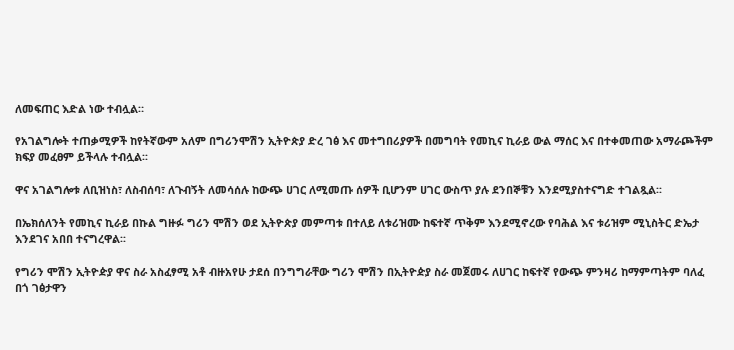ለመፍጠር እድል ነው ተብሏል።

የአገልግሎት ተጠቃሚዎች ከየትኛውም አለም በግሪንሞሽን ኢትዮጵያ ድረ ገፅ እና መተግበሪያዎች በመግባት የመኪና ኪራይ ውል ማሰር እና በተቀመጠው አማራጮችም ክፍያ መፈፀም ይችላሉ ተብሏል፡፡

ዋና አገልግሎቱ ለቢዝነስ፣ ለስብሰባ፣ ለጉብኝት ለመሳሰሉ ከውጭ ሀገር ለሚመጡ ሰዎች ቢሆንም ሀገር ውስጥ ያሉ ደንበኞቹን እንደሚያስተናግድ ተገልጿል፡፡

በኤክሰለንት የመኪና ኪራይ በኩል ግዙፉ ግሪን ሞሽን ወደ ኢትዮጵያ መምጣቱ በተለይ ለቱሪዝሙ ከፍተኛ ጥቅም እንደሚኖረው የባሕል እና ቱሪዝም ሚኒስትር ድኤታ እንደገና አበበ ተናግረዋል፡፡

የግሪን ሞሽን ኢትዮዽያ ዋና ስራ አስፈፃሚ አቶ ብዙአየሁ ታደሰ በንግግራቸው ግሪን ሞሽን በኢትዮዽያ ስራ መጀመሩ ለሀገር ከፍተኛ የውጭ ምንዛሪ ከማምጣትም ባለፈ በጎ ገፅታዋን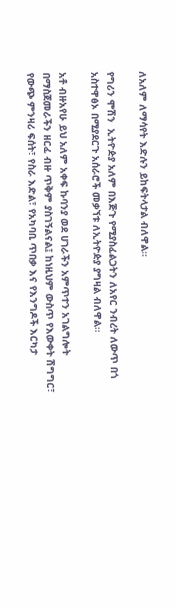ለአለም ለማሳየት እድሉን ይከፍትላታል ብለዋል።

የግሪን ሞሽን  ኢትዮዽያ አለም በእጅጉ የሚያስፈልጋትን ለአየር ንብረት ለውጥ በጎ አስተዋፅኦ በሚያደርጉ አሰራሮች መቃኘቱ ለኢትዮዽያ ያግዛል ብለዋል።

አቶ ብዙአየሁ ይህ አለም አቀፍ ኩባንያ ወደ ሀገራችን አምጥተን አገልግሎት በማስጀመራችን ዘርፈ ብዙ ጥቅም ያስገኝልናል፤ ከነዚህም ውስጥ የእውቀት ሽግግር፣ የውጭ ምንዛሪ ፍሰት፣ የስራ እድል፣ የአካባቢ ጥበቃ እና የእንግዶች እርካታ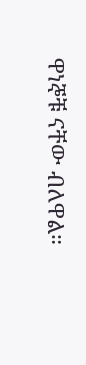ዋነኞቹ ናቸው ብለዋል።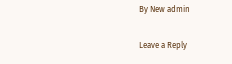By New admin

Leave a Reply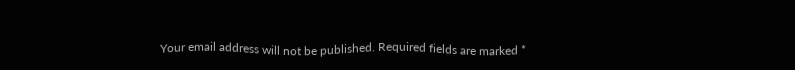Your email address will not be published. Required fields are marked *